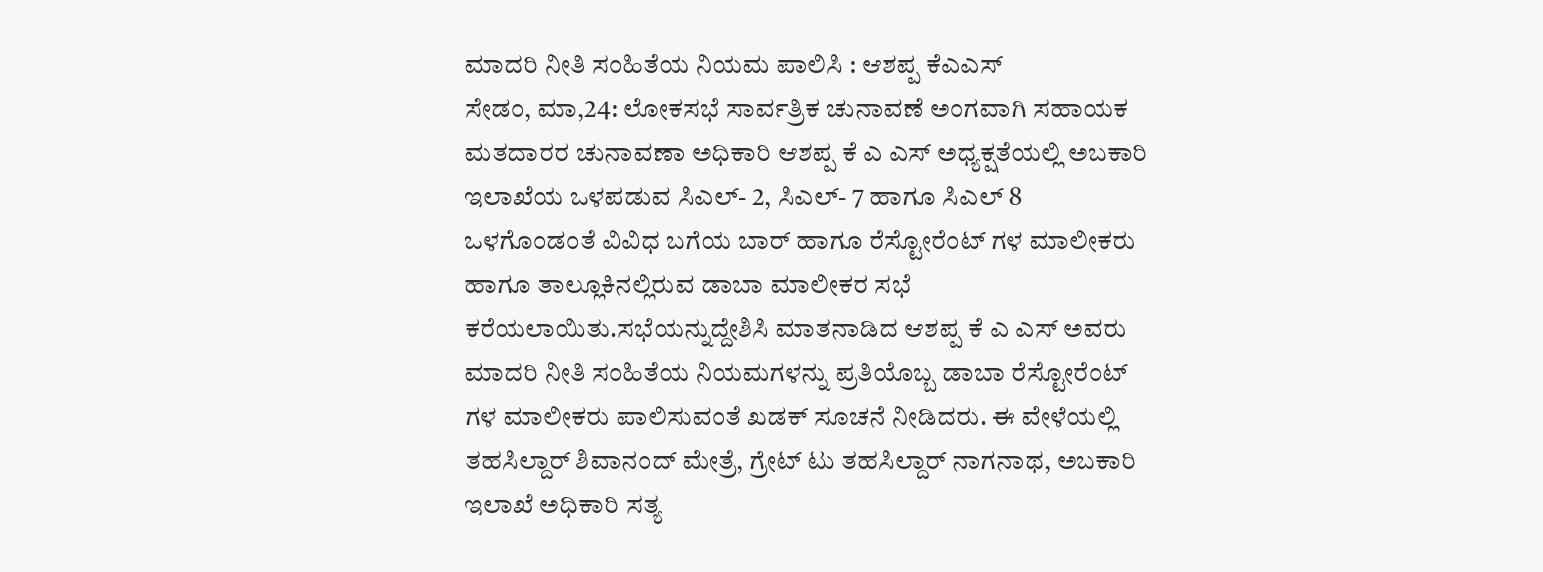ಮಾದರಿ ನೀತಿ ಸಂಹಿತೆಯ ನಿಯಮ ಪಾಲಿಸಿ : ಆಶಪ್ಪ ಕೆಎಎಸ್
ಸೇಡಂ, ಮಾ,24: ಲೋಕಸಭೆ ಸಾರ್ವತ್ರಿಕ ಚುನಾವಣೆ ಅಂಗವಾಗಿ ಸಹಾಯಕ ಮತದಾರರ ಚುನಾವಣಾ ಅಧಿಕಾರಿ ಆಶಪ್ಪ ಕೆ ಎ ಎಸ್ ಅಧ್ಯಕ್ಷತೆಯಲ್ಲಿ ಅಬಕಾರಿ ಇಲಾಖೆಯ ಒಳಪಡುವ ಸಿಎಲ್- 2, ಸಿಎಲ್- 7 ಹಾಗೂ ಸಿಎಲ್ 8 ಒಳಗೊಂಡಂತೆ ವಿವಿಧ ಬಗೆಯ ಬಾರ್ ಹಾಗೂ ರೆಸ್ಟೋರೆಂಟ್ ಗಳ ಮಾಲೀಕರು ಹಾಗೂ ತಾಲ್ಲೂಕಿನಲ್ಲಿರುವ ಡಾಬಾ ಮಾಲೀಕರ ಸಭೆ ಕರೆಯಲಾಯಿತು.ಸಭೆಯನ್ನುದ್ದೇಶಿಸಿ ಮಾತನಾಡಿದ ಆಶಪ್ಪ ಕೆ ಎ ಎಸ್ ಅವರು ಮಾದರಿ ನೀತಿ ಸಂಹಿತೆಯ ನಿಯಮಗಳನ್ನು ಪ್ರತಿಯೊಬ್ಬ ಡಾಬಾ ರೆಸ್ಟೋರೆಂಟ್ ಗಳ ಮಾಲೀಕರು ಪಾಲಿಸುವಂತೆ ಖಡಕ್ ಸೂಚನೆ ನೀಡಿದರು. ಈ ವೇಳೆಯಲ್ಲಿ ತಹಸಿಲ್ದಾರ್ ಶಿವಾನಂದ್ ಮೇತ್ರೆ, ಗ್ರೇಟ್ ಟು ತಹಸಿಲ್ದಾರ್ ನಾಗನಾಥ, ಅಬಕಾರಿ ಇಲಾಖೆ ಅಧಿಕಾರಿ ಸತ್ಯ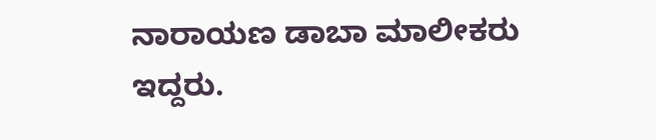ನಾರಾಯಣ ಡಾಬಾ ಮಾಲೀಕರು ಇದ್ದರು.